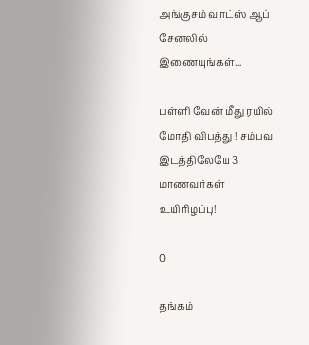அங்குசம் வாட்ஸ் ஆப் சேனலில் இணையுங்கள்...

பள்ளி வேன் மீது ரயில் மோதி விபத்து ! சம்பவ இடத்திலேயே 3 மாணவர்கள் உயிரிழப்பு!

0

தங்கம்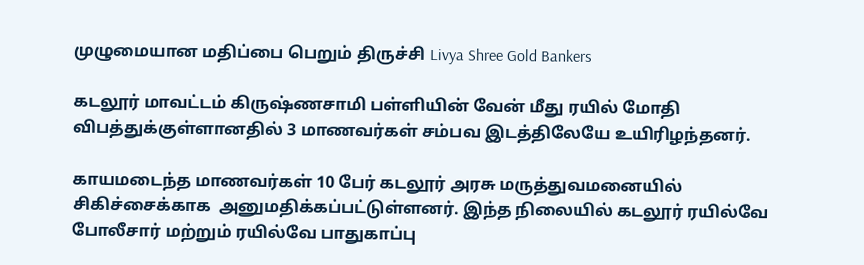முழுமையான மதிப்பை பெறும் திருச்சி Livya Shree Gold Bankers

கடலூர் மாவட்டம் கிருஷ்ணசாமி பள்ளியின் வேன் மீது ரயில் மோதி விபத்துக்குள்ளானதில் 3 மாணவர்கள் சம்பவ இடத்திலேயே உயிரிழந்தனர்.

காயமடைந்த மாணவர்கள் 10 பேர் கடலூர் அரசு மருத்துவமனையில் சிகிச்சைக்காக  அனுமதிக்கப்பட்டுள்ளனர். இந்த நிலையில் கடலூர் ரயில்வே போலீசார் மற்றும் ரயில்வே பாதுகாப்பு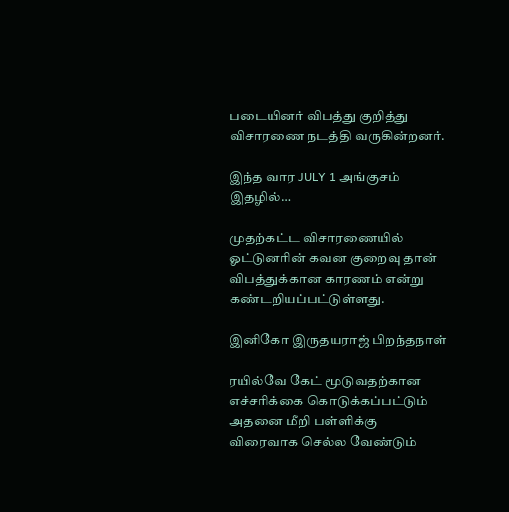படையினர் விபத்து குறித்து விசாரணை நடத்தி வருகின்றனர்.

இந்த வார JULY 1 அங்குசம் இதழில்…

முதற்கட்ட விசாரணையில் ஓட்டுனரின் கவன குறைவு தான் விபத்துக்கான காரணம் என்று கண்டறியப்பட்டுள்ளது.

இனிகோ இருதயராஜ் பிறந்தநாள்

ரயில்வே கேட் மூடுவதற்கான எச்சரிக்கை கொடுக்கப்பட்டும் அதனை மீறி பள்ளிக்கு விரைவாக செல்ல வேண்டும்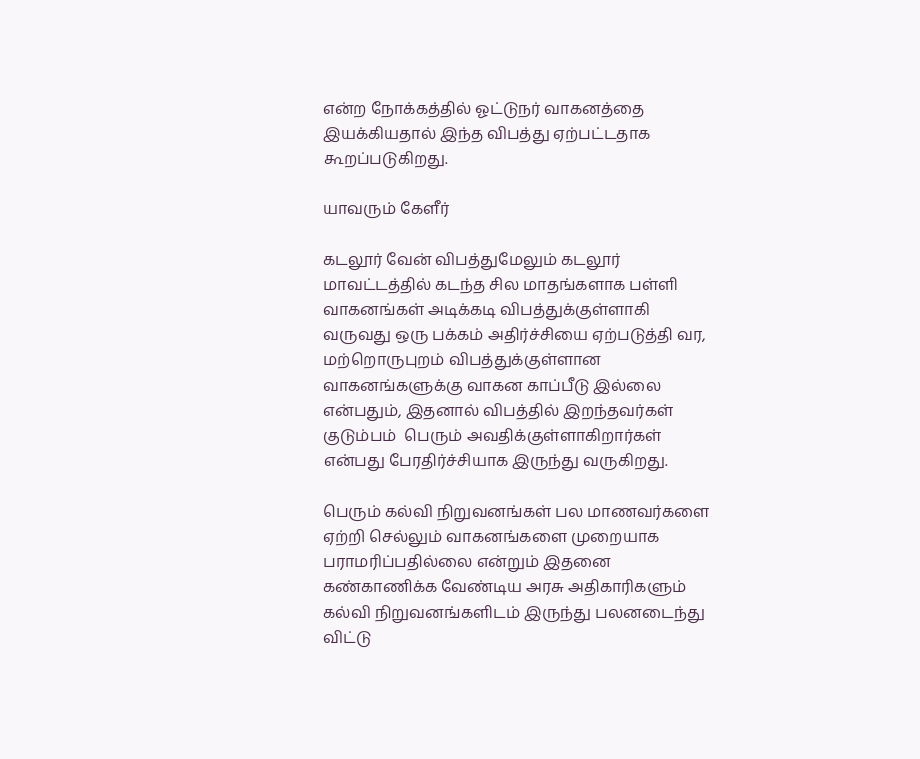என்ற நோக்கத்தில் ஓட்டுநர் வாகனத்தை இயக்கியதால் இந்த விபத்து ஏற்பட்டதாக கூறப்படுகிறது.

யாவரும் கேளீர்

கடலூர் வேன் விபத்துமேலும் கடலூர் மாவட்டத்தில் கடந்த சில மாதங்களாக பள்ளி வாகனங்கள் அடிக்கடி விபத்துக்குள்ளாகி வருவது ஒரு பக்கம் அதிர்ச்சியை ஏற்படுத்தி வர, மற்றொருபுறம் விபத்துக்குள்ளான வாகனங்களுக்கு வாகன காப்பீடு இல்லை என்பதும், இதனால் விபத்தில் இறந்தவர்கள் குடும்பம்  பெரும் அவதிக்குள்ளாகிறார்கள் என்பது பேரதிர்ச்சியாக இருந்து வருகிறது.

பெரும் கல்வி நிறுவனங்கள் பல மாணவர்களை ஏற்றி செல்லும் வாகனங்களை முறையாக பராமரிப்பதில்லை என்றும் இதனை கண்காணிக்க வேண்டிய அரசு அதிகாரிகளும் கல்வி நிறுவனங்களிடம் இருந்து பலனடைந்து விட்டு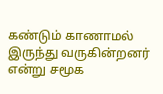கண்டும் காணாமல் இருந்து வருகின்றனர் என்று சமூக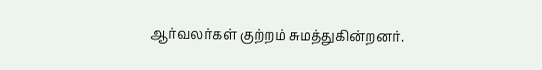ஆர்வலர்கள் குற்றம் சுமத்துகின்றனர்.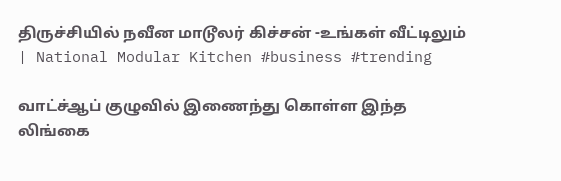திருச்சியில் நவீன மாடூலர் கிச்சன் -உங்கள் வீட்டிலும் | National Modular Kitchen #business #trending

வாட்ச்ஆப் குழுவில் இணைந்து கொள்ள இந்த லிங்கை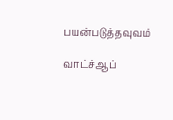பயன்படுத்தவுவம்

வாட்ச்ஆப்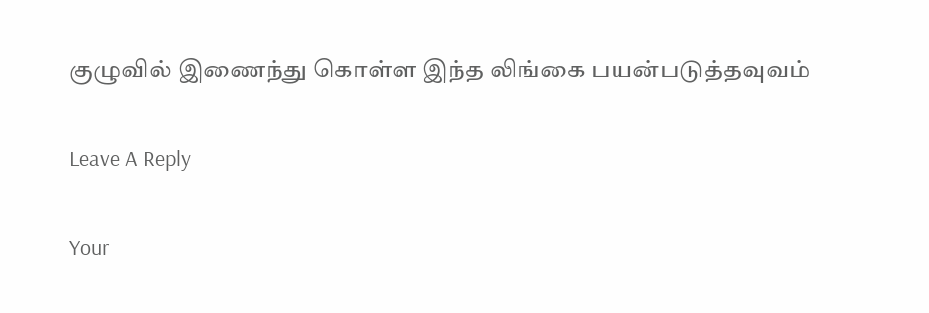குழுவில் இணைந்து கொள்ள இந்த லிங்கை பயன்படுத்தவுவம்

Leave A Reply

Your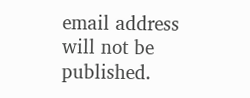email address will not be published.